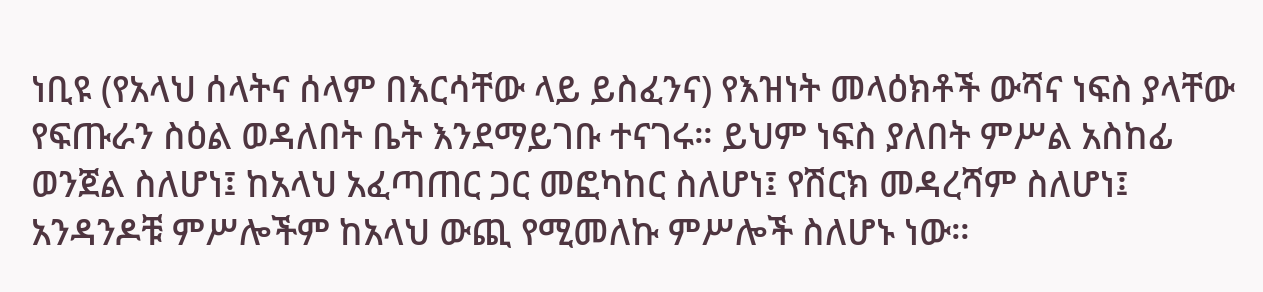ነቢዩ (የአላህ ሰላትና ሰላም በእርሳቸው ላይ ይስፈንና) የእዝነት መላዕክቶች ውሻና ነፍስ ያላቸው የፍጡራን ስዕል ወዳለበት ቤት እንደማይገቡ ተናገሩ። ይህም ነፍስ ያለበት ምሥል አስከፊ ወንጀል ስለሆነ፤ ከአላህ አፈጣጠር ጋር መፎካከር ስለሆነ፤ የሽርክ መዳረሻም ስለሆነ፤ አንዳንዶቹ ምሥሎችም ከአላህ ውጪ የሚመለኩ ምሥሎች ስለሆኑ ነው።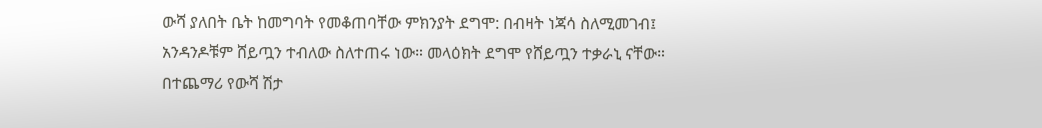ውሻ ያለበት ቤት ከመግባት የመቆጠባቸው ምክንያት ደግሞ: በብዛት ነጃሳ ስለሚመገብ፤ አንዳንዶቹም ሸይጧን ተብለው ስለተጠሩ ነው። መላዕክት ደግሞ የሸይጧን ተቃራኒ ናቸው። በተጨማሪ የውሻ ሽታ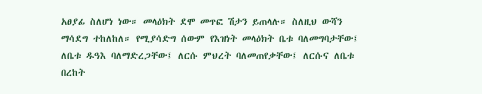አፀያፊ ስለሆነ ነው። መላዕክት ደሞ መጥፎ ሽታን ይጠላሉ። ስለዚህ ውሻን ማሳደግ ተከለከለ። የሚያሳድግ ሰውም የእዝነት መላዕክት ቤቱ ባለመግባታቸው፤ ለቤቱ ዱዓእ ባለማድረጋቸው፤ ለርሱ ምህረት ባለመጠየቃቸው፤ ለርሱና ለቤቱ በረከት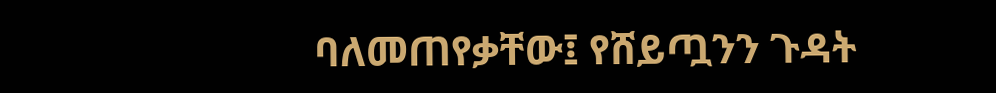ባለመጠየቃቸው፤ የሸይጧንን ጉዳት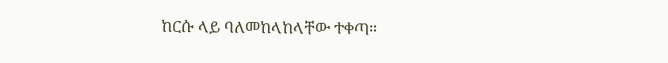ከርሱ ላይ ባለመከላከላቸው ተቀጣ።